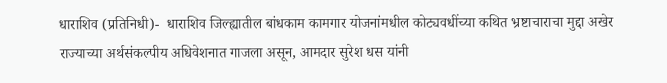धाराशिव (प्रतिनिधी)-  धाराशिव जिल्ह्यातील बांधकाम कामगार योजनांमधील कोट्यवधींच्या कथित भ्रष्टाचाराचा मुद्दा अखेर राज्याच्या अर्थसंकल्पीय अधिवेशनात गाजला असून, आमदार सुरेश धस यांनी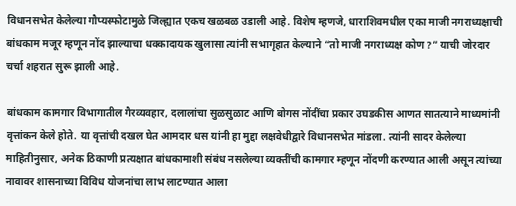विधानसभेत केलेल्या गौप्यस्फोटामुळे जिल्ह्यात एकच खळबळ उडाली आहे. विशेष म्हणजे, धाराशिवमधील एका माजी नगराध्यक्षाची बांधकाम मजूर म्हणून नोंद झाल्याचा धक्कादायक खुलासा त्यांनी सभागृहात केल्याने “तो माजी नगराध्यक्ष कोण?” याची जोरदार चर्चा शहरात सुरू झाली आहे.

बांधकाम कामगार विभागातील गैरव्यवहार, दलालांचा सुळसुळाट आणि बोगस नोंदींचा प्रकार उघडकीस आणत सातत्याने माध्यमांनी वृत्तांकन केले होते. या वृत्तांची दखल घेत आमदार धस यांनी हा मुद्दा लक्षवेधीद्वारे विधानसभेत मांडला. त्यांनी सादर केलेल्या माहितीनुसार, अनेक ठिकाणी प्रत्यक्षात बांधकामाशी संबंध नसलेल्या व्यक्तींची कामगार म्हणून नोंदणी करण्यात आली असून त्यांच्या नावावर शासनाच्या विविध योजनांचा लाभ लाटण्यात आला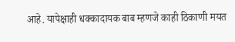आहे. यापेक्षाही धक्कादायक बाब म्हणजे काही ठिकाणी मयत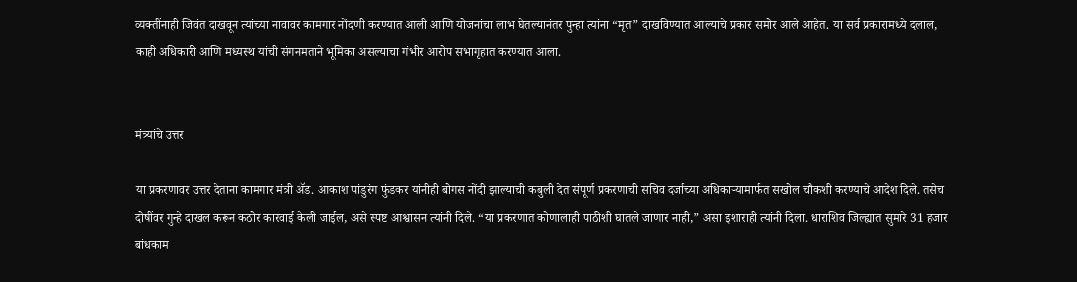व्यक्तींनाही जिवंत दाखवून त्यांच्या नावावर कामगार नोंदणी करण्यात आली आणि योजनांचा लाभ घेतल्यानंतर पुन्हा त्यांना “मृत” दाखविण्यात आल्याचे प्रकार समोर आले आहेत. या सर्व प्रकारामध्ये दलाल, काही अधिकारी आणि मध्यस्थ यांची संगनमताने भूमिका असल्याचा गंभीर आरोप सभागृहात करण्यात आला.


मंत्र्यांचे उत्तर

या प्रकरणावर उत्तर देताना कामगार मंत्री ॲड. आकाश पांडुरंग फुंडकर यांनीही बोगस नोंदी झाल्याची कबुली देत संपूर्ण प्रकरणाची सचिव दर्जाच्या अधिकाऱ्यामार्फत सखोल चौकशी करण्याचे आदेश दिले. तसेच दोषींवर गुन्हे दाखल करून कठोर कारवाई केली जाईल, असे स्पष्ट आश्वासन त्यांनी दिले. “या प्रकरणात कोणालाही पाठीशी घातले जाणार नाही,” असा इशाराही त्यांनी दिला. धाराशिव जिल्ह्यात सुमारे 31 हजार बांधकाम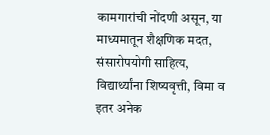कामगारांची नोंदणी असून, या माध्यमातून शैक्षणिक मदत, संसारोपयोगी साहित्य, विद्यार्थ्यांना शिष्यवृत्ती, विमा व इतर अनेक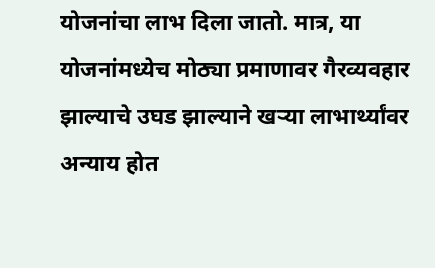योजनांचा लाभ दिला जातो. मात्र, या योजनांमध्येच मोठ्या प्रमाणावर गैरव्यवहार झाल्याचे उघड झाल्याने खऱ्या लाभार्थ्यांवर अन्याय होत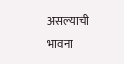असल्याची भावना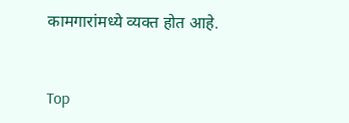कामगारांमध्ये व्यक्त होत आहे.


Top